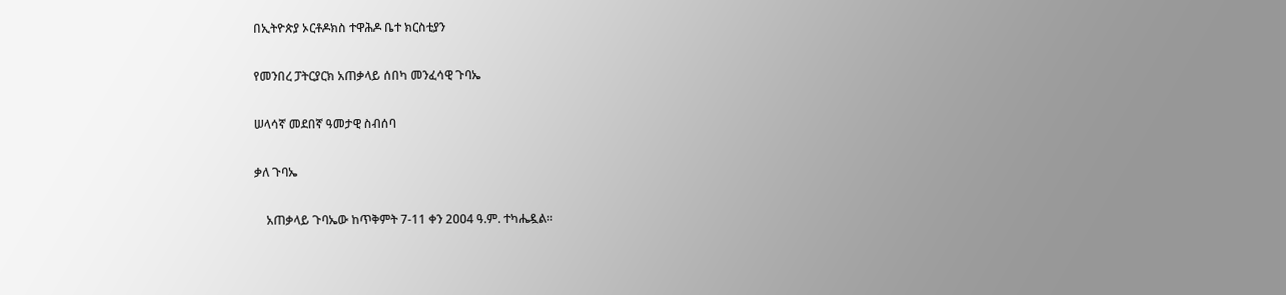በኢትዮጵያ ኦርቶዶክስ ተዋሕዶ ቤተ ክርስቲያን

የመንበረ ፓትርያርክ አጠቃላይ ሰበካ መንፈሳዊ ጉባኤ

ሠላሳኛ መደበኛ ዓመታዊ ስብሰባ

ቃለ ጉባኤ

    አጠቃላይ ጉባኤው ከጥቅምት 7-11 ቀን 2ዐዐ4 ዓ.ም. ተካሔዷል፡፡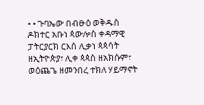• • ጉባኤው በብፁዕ ወቅዱስ ዶክተር አቡነ ጳውሎስ ቀዳማዊ ፓትርያርክ ርእሰ ሊቃነ ጳጳሳት ዘኢትዮጵያ፣ ሊቀ ጳጳስ ዘአክሱም፣ ወዕጨጌ ዘመንበረ ተክለ ሃይማኖት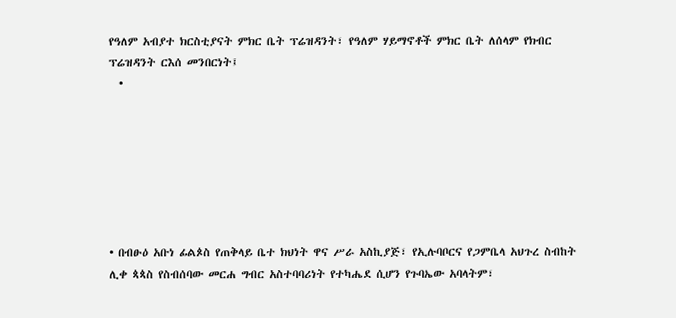የዓለም አብያተ ክርስቲያናት ምክር ቤት ፕሬዝዳንት፣ የዓለም ሃይማኖቶች ምክር ቤት ለሰላም የክብር ፕሬዝዳንት ርእሰ መንበርነት፤
  •







• በብፁዕ አቡነ ፊልጶስ የጠቅላይ ቤተ ክህነት ዋና ሥራ አስኪያጅ፣ የኢሉባቦርና የጋምቤላ አህጉረ ስብከት ሊቀ ጳጳስ የስብሰባው መርሐ ግብር አስተባባሪነት የተካሔደ ሲሆን የጉባኤው አባላትም፣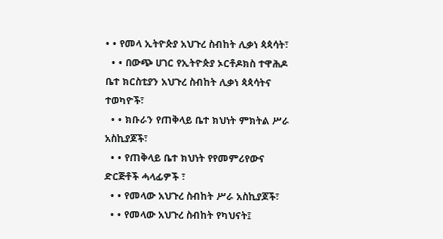• • የመላ ኢትዮጵያ አህጉረ ስብከት ሊቃነ ጳጳሳት፣
  • • በውጭ ሀገር የኢትዮጵያ ኦርቶዶክስ ተዋሕዶ ቤተ ክርስቲያን አህጉረ ስብከት ሊቃነ ጳጳሳትና ተወካዮች፣
  • • ክቡራን የጠቅላይ ቤተ ክህነት ምክትል ሥራ አስኪያጆች፣
  • • የጠቅላይ ቤተ ክህነት የየመምሪየውና ድርጅቶች ሓላፊዎች ፣
  • • የመላው አህጉረ ስብከት ሥራ አስኪያጆች፣
  • • የመላው አህጉረ ስብከት የካህናት፤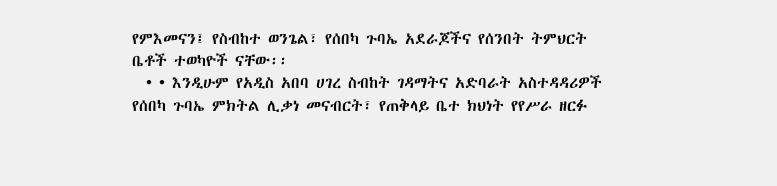የምእመናን፤ የስብከተ ወንጌል፣ የሰበካ ጉባኤ አደራጆችና የሰንበት ትምህርት ቤቶች ተወካዮች ናቸው፡፡
  • • እንዲሁም የአዲስ አበባ ሀገረ ስብከት ገዳማትና አድባራት አስተዳዳሪዎች የሰበካ ጉባኤ ምክትል ሊቃነ መናብርት፣ የጠቅላይ ቤተ ክህነት የየሥራ ዘርፉ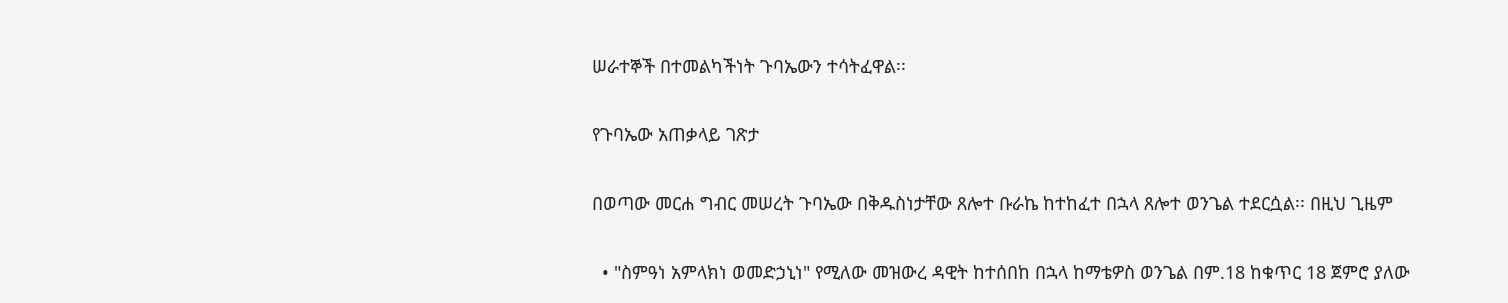ሠራተኞች በተመልካችነት ጉባኤውን ተሳትፈዋል፡፡

የጉባኤው አጠቃላይ ገጽታ

በወጣው መርሐ ግብር መሠረት ጉባኤው በቅዱስነታቸው ጸሎተ ቡራኬ ከተከፈተ በኋላ ጸሎተ ወንጌል ተደርሷል፡፡ በዚህ ጊዜም

  • "ስምዓነ አምላክነ ወመድኃኒነ" የሚለው መዝውረ ዳዊት ከተሰበከ በኋላ ከማቴዎስ ወንጌል በም.18 ከቁጥር 18 ጀምሮ ያለው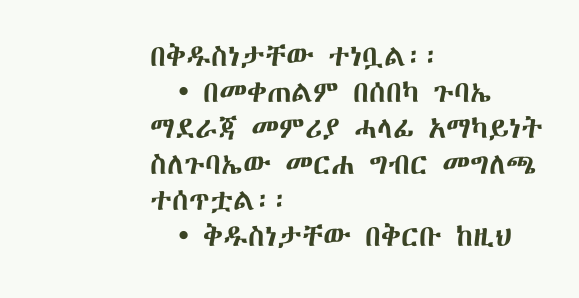በቅዱስነታቸው ተነቧል፡፡
  • በመቀጠልም በሰበካ ጉባኤ ማደራጃ መምሪያ ሓላፊ አማካይነት ስለጉባኤው መርሐ ግብር መግለጫ ተሰጥቷል፡፡
  • ቅዱስነታቸው በቅርቡ ከዚህ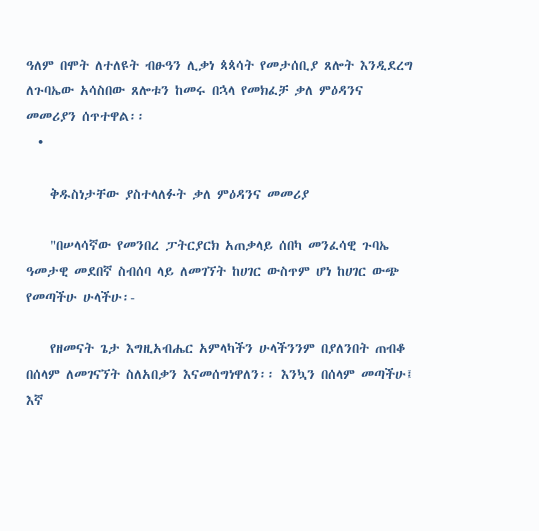ዓለም በሞት ለተለዩት ብፁዓን ሊቃነ ጳጳሳት የመታሰቢያ ጸሎት እንዲደረግ ለጉባኤው አሳስበው ጸሎቱን ከመሩ በኋላ የመክፈቻ ቃለ ምዕዳንና መመሪያን ሰጥተዋል፡፡
  •

    ቅዱስነታቸው ያስተላለፉት ቃለ ምዕዳንና መመሪያ

    "በሠላሳኛው የመንበረ ፓትርያርክ አጠቃላይ ሰበካ መንፈሳዊ ጉባኤ ዓመታዊ መደበኛ ስብሰባ ላይ ለመገኘት ከሀገር ውስጥም ሆነ ከሀገር ውጭ የመጣችሁ ሁላችሁ፡-

    የዘመናት ጌታ እግዚአብሔር አምላካችን ሁላችንንም በያለንበት ጠብቆ በሰላም ለመገናኘት ስለአበቃን እናመሰግነዋለን፡፡ እንኳን በሰላም መጣችሁ፤ እኛ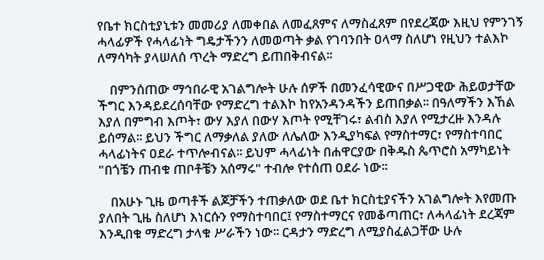የቤተ ክርስቲያኒቱን መመሪያ ለመቀበል ለመፈጸምና ለማስፈጸም በየደረጃው እዚህ የምንገኝ ሓላፊዎች የሓላፊነት ግዴታችንን ለመወጣት ቃል የገባንበት ዐላማ ስለሆነ የዚህን ተልእኮ ለማሳካት ያላሠለሰ ጥረት ማድረግ ይጠበቅብናል፡፡

    በምንሰጠው ማኅበራዊ አገልግሎት ሁሉ ሰዎች በመንፈሳዊውና በሥጋዊው ሕይወታቸው ችግር እንዳይደረሰባቸው የማድረግ ተልእኮ ከየአንዳንዳችን ይጠበቃል፡፡ በዓለማችን እኸል እያለ በምግብ እጦት፣ ውሃ እያለ በውሃ እጦት የሚቸገሩ፣ ልብስ እያለ የሚታረዙ እንዳሉ ይሰማል፡፡ ይህን ችግር ለማቃለል ያለው ለሌለው እንዲያካፍል የማስተማር፣ የማስተባበር ሓላፊነትና ዐደራ ተጥሎብናል፡፡ ይህም ሓላፊነት በሐዋርያው በቅዱስ ጴጥሮስ አማካይነት "በጎቼን ጠብቁ ጠቦቶቼን አሰማሩ" ተብሎ የተሰጠ ዐደራ ነው፡፡

    በአሁኑ ጊዜ ወጣቶች ልጆቻችን ተጠቃለው ወደ ቤተ ክርስቲያናችን አገልግሎት እየመጡ ያለበት ጊዜ ስለሆነ እነርሱን የማስተባበር፤ የማስተማርና የመቆጣጠር፣ ለሓላፊነት ደረጃም እንዲበቁ ማድረግ ታላቁ ሥራችን ነው፡፡ ርዳታን ማድረግ ለሚያስፈልጋቸው ሁሉ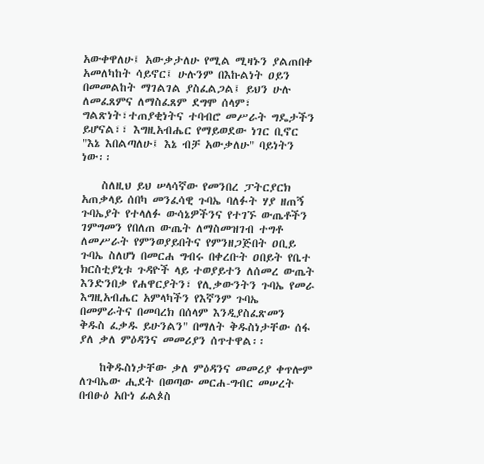አውቀዋለሁ፤ አውቃታለሁ የሚል ሚዛኑን ያልጠበቀ አመለካከት ሳይኖር፤ ሁሉንም በእኩልነት ዐይን በመመልከት ማገልገል ያስፈልጋል፤ ይህን ሁሉ ለመፈጸምና ለማስፈጸም ደግሞ ሰላም፣ ግልጽነት፣ተጠያቂነትና ተባብሮ መሥራት ግዴታችን ይሆናል፣፣ እግዚአብሔር የማይወደው ነገር ቢኖር "እኔ እበልጣለሁ፤ እኔ ብቻ አውቃለሁ" ባይነትን ነው፡፡

    ስለዚህ ይህ ሠላሳኛው የመንበረ ፓትርያርክ አጠቃላይ ሰበካ መንፈሳዊ ጉባኤ ባለፉት ሃያ ዘጠኝ ጉባኤያት የተላለፉ ውሳኔዎችንና የተገኙ ውጤቶችን ገምግመን የበለጠ ውጤት ለማስመዝገብ ተግቶ ለመሥራት የምንወያይበትና የምንዘጋጅበት ዐቢይ ጉባኤ ስለሆነ በመርሐ ግብሩ በቀረቡት ዐበይት የቤተ ክርስቲያኒቱ ጉዳዮች ላይ ተወያይተን ለሰመረ ውጤት እንድንበቃ የሐዋርያትን፣ የሊቃውንትን ጉባኤ የመራ እግዚአብሔር አምላካችን የእኛንም ጉባኤ በመምራትና በመባረክ በሰላም እንዲያስፈጽመን ቅዱስ ፈቃዱ ይሁንልን" በማለት ቅዱስነታቸው ሰፋ ያለ ቃለ ምዕዳንና መመሪያን ሰጥተዋል፡፡

    ከቅዱስነታቸው ቃለ ምዕዳንና መመሪያ ቀጥሎም ለጉባኤው ሒደት በወጣው መርሐ-ግብር መሠረት በብፁዕ አቡነ ፊልጶስ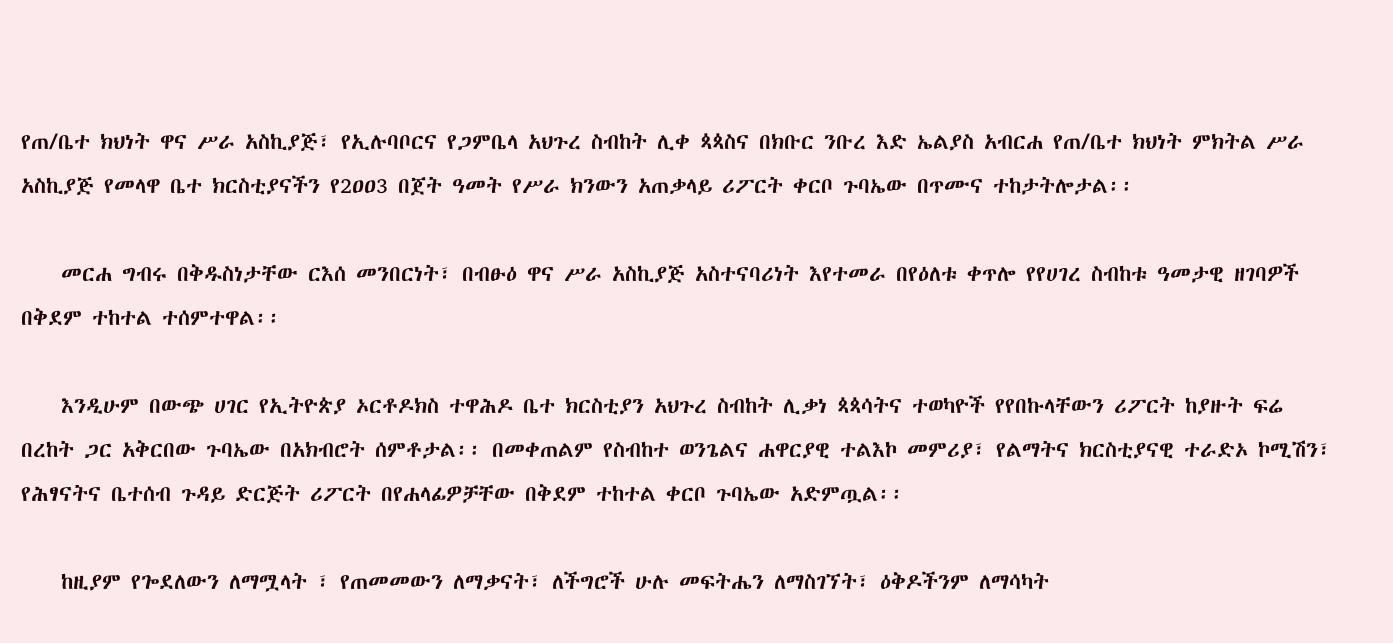የጠ/ቤተ ክህነት ዋና ሥራ አስኪያጅ፣ የኢሉባቦርና የጋምቤላ አህጉረ ስብከት ሊቀ ጳጳስና በክቡር ንቡረ እድ ኤልያስ አብርሐ የጠ/ቤተ ክህነት ምክትል ሥራ አስኪያጅ የመላዋ ቤተ ክርስቲያናችን የ2ዐዐ3 በጀት ዓመት የሥራ ክንውን አጠቃላይ ሪፖርት ቀርቦ ጉባኤው በጥሙና ተከታትሎታል፡፡

    መርሐ ግብሩ በቅዱስነታቸው ርእሰ መንበርነት፣ በብፁዕ ዋና ሥራ አስኪያጅ አስተናባሪነት እየተመራ በየዕለቱ ቀጥሎ የየሀገረ ስብከቱ ዓመታዊ ዘገባዎች በቅደም ተከተል ተሰምተዋል፡፡

    እንዲሁም በውጭ ሀገር የኢትዮጵያ ኦርቶዶክስ ተዋሕዶ ቤተ ክርስቲያን አህጉረ ስብከት ሊቃነ ጳጳሳትና ተወካዮች የየበኩላቸውን ሪፖርት ከያዙት ፍሬ በረከት ጋር አቅርበው ጉባኤው በአክብሮት ሰምቶታል፡፡ በመቀጠልም የስብከተ ወንጌልና ሐዋርያዊ ተልእኮ መምሪያ፣ የልማትና ክርስቲያናዊ ተራድኦ ኮሚሽን፣ የሕፃናትና ቤተሰብ ጉዳይ ድርጅት ሪፖርት በየሐላፊዎቻቸው በቅደም ተከተል ቀርቦ ጉባኤው አድምጧል፡፡

    ከዚያም የጐደለውን ለማሟላት ፣ የጠመመውን ለማቃናት፣ ለችግሮች ሁሉ መፍትሔን ለማስገኘት፣ ዕቅዶችንም ለማሳካት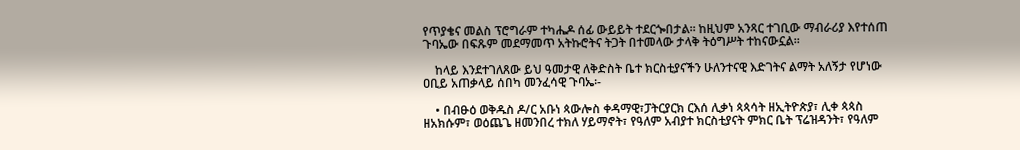የጥያቄና መልስ ፕሮግራም ተካሔዶ ሰፊ ውይይት ተደርጐበታል፡፡ ከዚህም አንጻር ተገቢው ማብራሪያ እየተሰጠ ጉባኤው በፍጹም መደማመጥ አትኩሮትና ትጋት በተመላው ታላቅ ትዕግሥት ተከናውኗል፡፡

    ከላይ እንደተገለጸው ይህ ዓመታዊ ለቅድስት ቤተ ክርስቲያናችን ሁለንተናዊ እድገትና ልማት አለኝታ የሆነው ዐቢይ አጠቃላይ ሰበካ መንፈሳዊ ጉባኤ፡-

    • በብፁዕ ወቅዱስ ዶ/ር አቡነ ጳውሎስ ቀዳማዊ፣ፓትርያርክ ርእሰ ሊቃነ ጳጳሳት ዘኢትዮጵያ፣ ሊቀ ጳጳስ ዘአክሱም፣ ወዕጨጌ ዘመንበረ ተክለ ሃይማኖት፣ የዓለም አብያተ ክርስቲያናት ምክር ቤት ፕሬዝዳንት፣ የዓለም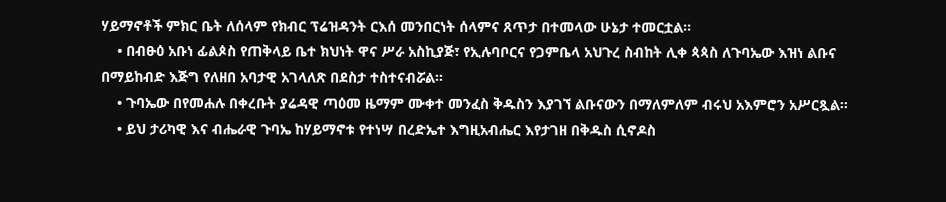ሃይማኖቶች ምክር ቤት ለሰላም የክብር ፕሬዝዳንት ርእሰ መንበርነት ሰላምና ጸጥታ በተመላው ሁኔታ ተመርቷል፡፡
    • በብፁዕ አቡነ ፊልጶስ የጠቅላይ ቤተ ክህነት ዋና ሥራ አስኪያጅ፣ የኢሉባቦርና የጋምቤላ አህጉረ ስብከት ሊቀ ጳጳስ ለጉባኤው እዝነ ልቡና በማይከብድ እጅግ የለዘበ አባታዊ አገላለጽ በደስታ ተስተናብሯል፡፡
    • ጉባኤው በየመሐሉ በቀረቡት ያሬዳዊ ጣዕመ ዜማም ሙቀተ መንፈስ ቅዱስን እያገኘ ልቡናውን በማለምለም ብሩህ አእምሮን አሥርጿል፡፡
    • ይህ ታሪካዊ እና ብሔራዊ ጉባኤ ከሃይማኖቱ የተነሣ በረድኤተ እግዚአብሔር እየታገዘ በቅዱስ ሲኖዶስ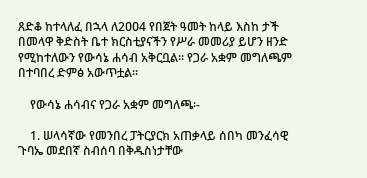ጸድቆ ከተላለፈ በኋላ ለ2ዐዐ4 የበጀት ዓመት ከላይ እስከ ታች በመላዋ ቅድስት ቤተ ክርስቲያናችን የሥራ መመሪያ ይሆን ዘንድ የሚከተለውን የውሳኔ ሐሳብ አቅርቧል፡፡ የጋራ አቋም መግለጫም በተባበረ ድምፅ አውጥቷል፡፡

    የውሳኔ ሐሳብና የጋራ አቋም መግለጫ፡-

    1. ሠላሳኛው የመንበረ ፓትርያርክ አጠቃላይ ሰበካ መንፈሳዊ ጉባኤ መደበኛ ስብሰባ በቅዱስነታቸው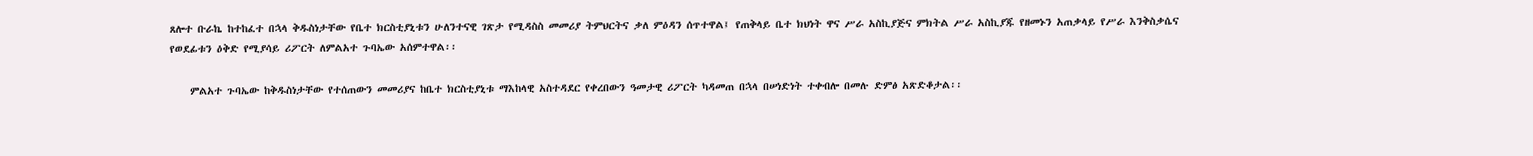ጸሎተ ቡራኬ ከተከፈተ በኋላ ቅዱስነታቸው የቤተ ክርስቲያኒቱን ሁለንተናዊ ገጽታ የሚዳስስ መመሪያ ትምህርትና ቃለ ምዕዳን ሰጥተዋል፤ የጠቅላይ ቤተ ክህነት ዋና ሥራ አስኪያጅና ምክትል ሥራ አስኪያጁ የዘመኑን አጠቃላይ የሥራ እንቅስቃሴና የወደፊቱን ዕቅድ የሚያሳይ ሪፖርት ለምልአተ ጉባኤው አሰምተዋል፡፡

    ምልአተ ጉባኤው ከቅዱስነታቸው የተሰጠውን መመሪያና ከቤተ ክርስቲያኒቱ ማእከላዊ አስተዳደር የቀረበውን ዓመታዊ ሪፖርት ካዳመጠ በኋላ በሠነድነት ተቀብሎ በመሉ ድምፅ አጽድቆታል፡፡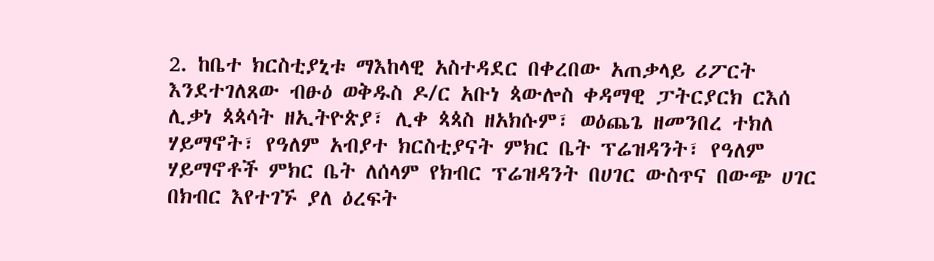2. ከቤተ ክርስቲያኒቱ ማእከላዊ አስተዳደር በቀረበው አጠቃላይ ሪፖርት እንደተገለጸው ብፁዕ ወቅዱስ ዶ/ር አቡነ ጳውሎስ ቀዳማዊ ፓትርያርክ ርእሰ ሊቃነ ጳጳሳት ዘኢትዮጵያ፣ ሊቀ ጳጳስ ዘአክሱም፣ ወዕጨጌ ዘመንበረ ተክለ ሃይማኖት፣ የዓለም አብያተ ክርስቲያናት ምክር ቤት ፕሬዝዳንት፣ የዓለም ሃይማኖቶች ምክር ቤት ለሰላም የክብር ፕሬዝዳንት በሀገር ውስጥና በውጭ ሀገር በክብር እየተገኙ ያለ ዕረፍት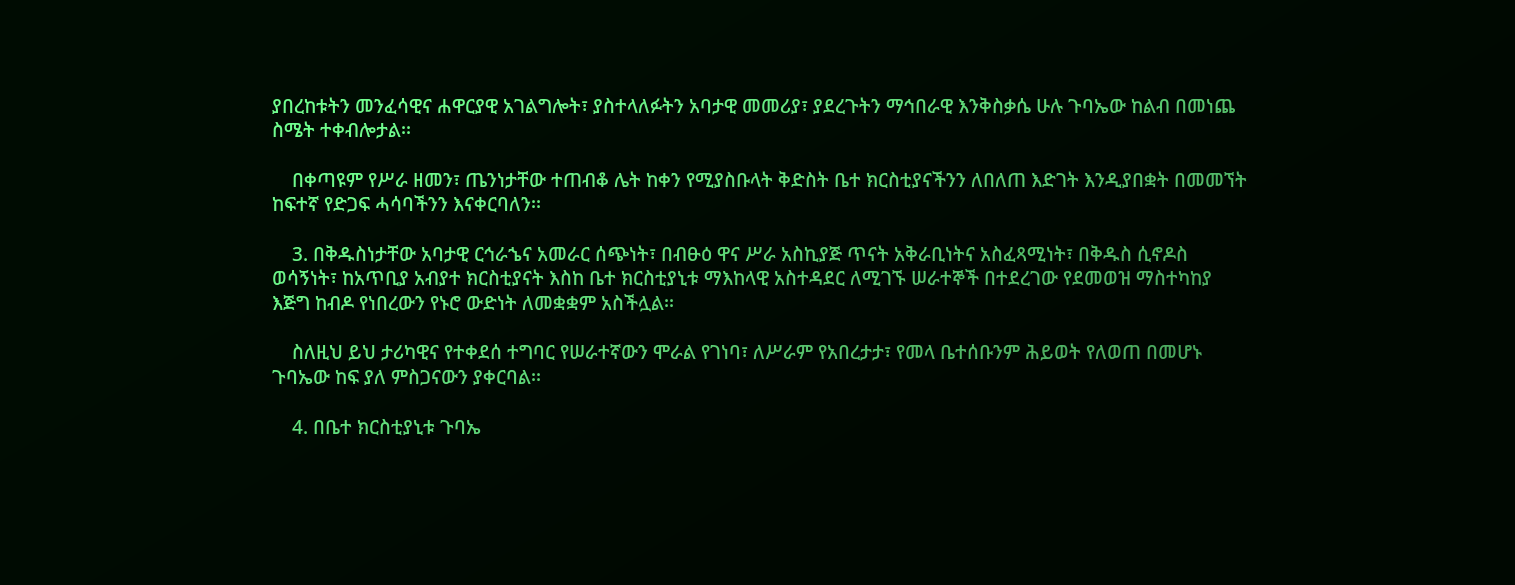ያበረከቱትን መንፈሳዊና ሐዋርያዊ አገልግሎት፣ ያስተላለፉትን አባታዊ መመሪያ፣ ያደረጉትን ማኅበራዊ እንቅስቃሴ ሁሉ ጉባኤው ከልብ በመነጨ ስሜት ተቀብሎታል፡፡

    በቀጣዩም የሥራ ዘመን፣ ጤንነታቸው ተጠብቆ ሌት ከቀን የሚያስቡላት ቅድስት ቤተ ክርስቲያናችንን ለበለጠ እድገት እንዲያበቋት በመመኘት ከፍተኛ የድጋፍ ሓሳባችንን እናቀርባለን፡፡

    3. በቅዱስነታቸው አባታዊ ርኅራኄና አመራር ሰጭነት፣ በብፁዕ ዋና ሥራ አስኪያጅ ጥናት አቅራቢነትና አስፈጻሚነት፣ በቅዱስ ሲኖዶስ ወሳኝነት፣ ከአጥቢያ አብያተ ክርስቲያናት እስከ ቤተ ክርስቲያኒቱ ማእከላዊ አስተዳደር ለሚገኙ ሠራተኞች በተደረገው የደመወዝ ማስተካከያ እጅግ ከብዶ የነበረውን የኑሮ ውድነት ለመቋቋም አስችሏል፡፡

    ስለዚህ ይህ ታሪካዊና የተቀደሰ ተግባር የሠራተኛውን ሞራል የገነባ፣ ለሥራም የአበረታታ፣ የመላ ቤተሰቡንም ሕይወት የለወጠ በመሆኑ ጉባኤው ከፍ ያለ ምስጋናውን ያቀርባል፡፡

    4. በቤተ ክርስቲያኒቱ ጉባኤ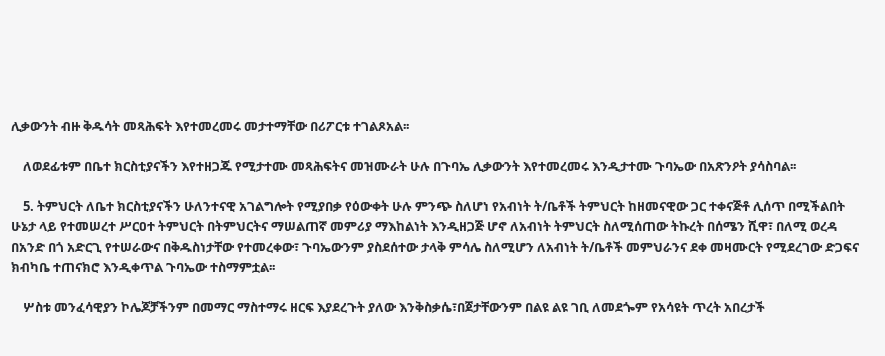ሊቃውንት ብዙ ቅዱሳት መጻሕፍት እየተመረመሩ መታተማቸው በሪፖርቱ ተገልጾአል፡፡

    ለወደፊቱም በቤተ ክርስቲያናችን እየተዘጋጁ የሚታተሙ መጻሕፍትና መዝሙራት ሁሉ በጉባኤ ሊቃውንት እየተመረመሩ እንዲታተሙ ጉባኤው በአጽንዖት ያሳስባል፡፡

    5. ትምህርት ለቤተ ክርስቲያናችን ሁለንተናዊ አገልግሎት የሚያበቃ የዕውቀት ሁሉ ምንጭ ስለሆነ የአብነት ት/ቤቶች ትምህርት ከዘመናዊው ጋር ተቀናጅቶ ሊሰጥ በሚችልበት ሁኔታ ላይ የተመሠረተ ሥርዐተ ትምህርት በትምህርትና ማሠልጠኛ መምሪያ ማእከልነት እንዲዘጋጅ ሆኖ ለአብነት ትምህርት ስለሚሰጠው ትኩረት በሰሜን ሺዋ፣ በለሚ ወረዳ በአንድ በጎ አድርጊ የተሠራውና በቅዱስነታቸው የተመረቀው፣ ጉባኤውንም ያስደሰተው ታላቅ ምሳሌ ስለሚሆን ለአብነት ት/ቤቶች መምህራንና ደቀ መዛሙርት የሚደረገው ድጋፍና ክብካቤ ተጠናክሮ እንዲቀጥል ጉባኤው ተስማምቷል፡፡

    ሦስቱ መንፈሳዊያን ኮሌጆቻችንም በመማር ማስተማሩ ዘርፍ እያደረጉት ያለው እንቅስቃሴ፣በጀታቸውንም በልዩ ልዩ ገቢ ለመደጐም የአሳዩት ጥረት አበረታች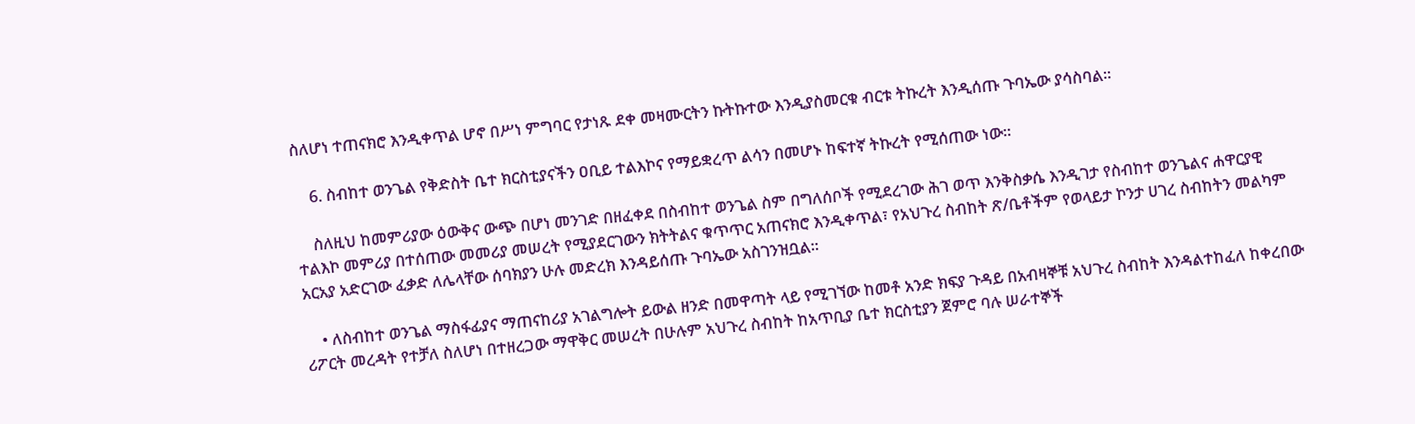ስለሆነ ተጠናክሮ እንዲቀጥል ሆኖ በሥነ ምግባር የታነጹ ደቀ መዛሙርትን ኩትኩተው እንዲያስመርቁ ብርቱ ትኩረት እንዲሰጡ ጉባኤው ያሳስባል፡፡

    6. ስብከተ ወንጌል የቅድስት ቤተ ክርስቲያናችን ዐቢይ ተልእኮና የማይቋረጥ ልሳን በመሆኑ ከፍተኛ ትኩረት የሚሰጠው ነው፡፡

    ስለዚህ ከመምሪያው ዕውቅና ውጭ በሆነ መንገድ በዘፈቀደ በስብከተ ወንጌል ስም በግለሰቦች የሚደረገው ሕገ ወጥ እንቅስቃሴ እንዲገታ የስብከተ ወንጌልና ሐዋርያዊ ተልእኮ መምሪያ በተሰጠው መመሪያ መሠረት የሚያደርገውን ክትትልና ቁጥጥር አጠናክሮ እንዲቀጥል፣ የአህጉረ ስብከት ጽ/ቤቶችም የወላይታ ኮንታ ሀገረ ስብከትን መልካም አርአያ አድርገው ፈቃድ ለሌላቸው ሰባክያን ሁሉ መድረክ እንዳይሰጡ ጉባኤው አስገንዝቧል፡፡

    • ለስብከተ ወንጌል ማስፋፊያና ማጠናከሪያ አገልግሎት ይውል ዘንድ በመዋጣት ላይ የሚገኘው ከመቶ አንድ ክፍያ ጉዳይ በአብዛኞቹ አህጉረ ስብከት እንዳልተከፈለ ከቀረበው ሪፖርት መረዳት የተቻለ ስለሆነ በተዘረጋው ማዋቅር መሠረት በሁሉም አህጉረ ስብከት ከአጥቢያ ቤተ ክርስቲያን ጀምሮ ባሉ ሠራተኞች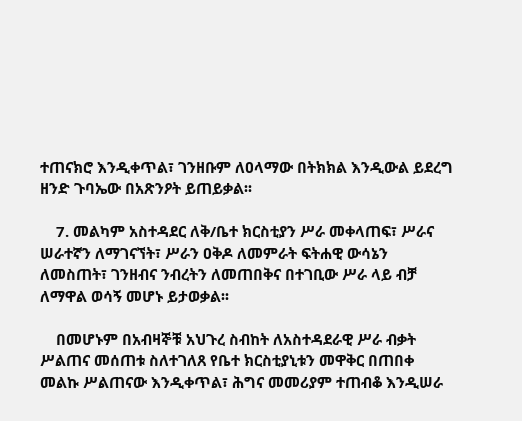ተጠናክሮ እንዲቀጥል፣ ገንዘቡም ለዐላማው በትክክል እንዲውል ይደረግ ዘንድ ጉባኤው በአጽንዖት ይጠይቃል፡፡

    7. መልካም አስተዳደር ለቅ/ቤተ ክርስቲያን ሥራ መቀላጠፍ፣ ሥራና ሠራተኛን ለማገናኘት፣ ሥራን ዐቅዶ ለመምራት ፍትሐዊ ውሳኔን ለመስጠት፣ ገንዘብና ንብረትን ለመጠበቅና በተገቢው ሥራ ላይ ብቻ ለማዋል ወሳኝ መሆኑ ይታወቃል፡፡

    በመሆኑም በአብዛኞቹ አህጉረ ስብከት ለአስተዳደራዊ ሥራ ብቃት ሥልጠና መሰጠቱ ስለተገለጸ የቤተ ክርስቲያኒቱን መዋቅር በጠበቀ መልኩ ሥልጠናው እንዲቀጥል፣ ሕግና መመሪያም ተጠብቆ እንዲሠራ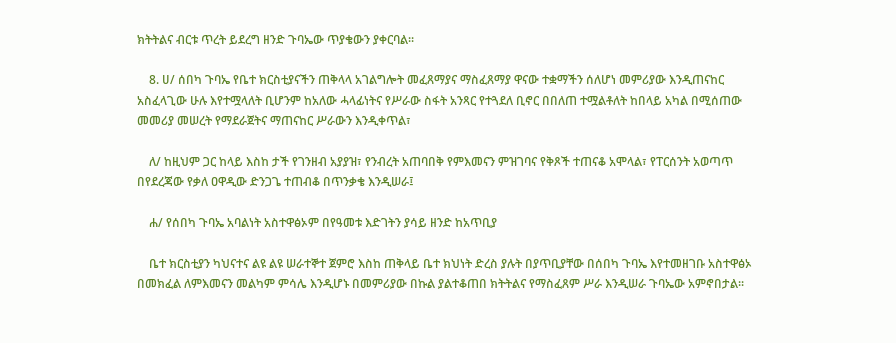ክትትልና ብርቱ ጥረት ይደረግ ዘንድ ጉባኤው ጥያቄውን ያቀርባል፡፡

    8. ሀ/ ሰበካ ጉባኤ የቤተ ክርስቲያናችን ጠቅላላ አገልግሎት መፈጸማያና ማስፈጸማያ ዋናው ተቋማችን ሰለሆነ መምሪያው እንዲጠናከር አስፈላጊው ሁሉ እየተሟላለት ቢሆንም ከአለው ሓላፊነትና የሥራው ስፋት አንጻር የተጓደለ ቢኖር በበለጠ ተሟልቶለት ከበላይ አካል በሚሰጠው መመሪያ መሠረት የማደራጀትና ማጠናከር ሥራውን እንዲቀጥል፣

    ለ/ ከዚህም ጋር ከላይ እስከ ታች የገንዘብ አያያዝ፣ የንብረት አጠባበቅ የምእመናን ምዝገባና የቅጾች ተጠናቆ አሞላል፣ የፐርሰንት አወጣጥ በየደረጃው የቃለ ዐዋዲው ድንጋጌ ተጠብቆ በጥንቃቄ እንዲሠራ፤

    ሐ/ የሰበካ ጉባኤ አባልነት አስተዋፅኦም በየዓመቱ እድገትን ያሳይ ዘንድ ከአጥቢያ

    ቤተ ክርስቲያን ካህናተና ልዩ ልዩ ሠራተኞተ ጀምሮ እስከ ጠቅላይ ቤተ ክህነት ድረስ ያሉት በያጥቢያቸው በሰበካ ጉባኤ እየተመዘገቡ አስተዋፅኦ በመክፈል ለምእመናን መልካም ምሳሌ እንዲሆኑ በመምሪያው በኩል ያልተቆጠበ ክትትልና የማስፈጸም ሥራ እንዲሠራ ጉባኤው አምኖበታል፡፡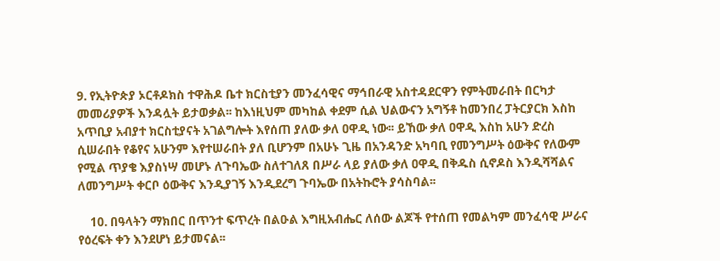9. የኢትዮጵያ ኦርቶዶክስ ተዋሕዶ ቤተ ክርስቲያን መንፈሳዊና ማኅበራዊ አስተዳደርዋን የምትመራበት በርካታ መመሪያዎች እንዳሏት ይታወቃል፡፡ ከእነዚህም መካከል ቀደም ሲል ህልውናን አግኝቶ ከመንበረ ፓትርያርክ እስከ አጥቢያ አብያተ ክርስቲያናት አገልግሎት እየሰጠ ያለው ቃለ ዐዋዲ ነው፡፡ ይኸው ቃለ ዐዋዲ እስከ አሁን ድረስ ሲሠራበት የቆየና አሁንም እየተሠራበት ያለ ቢሆንም በአሁኑ ጊዜ በአንዳንድ አካባቢ የመንግሥት ዕውቅና የለውም የሚል ጥያቄ እያስነሣ መሆኑ ለጉባኤው ስለተገለጸ በሥራ ላይ ያለው ቃለ ዐዋዲ በቅዱስ ሲኖዶስ እንዲሻሻልና ለመንግሥት ቀርቦ ዕውቅና እንዲያገኝ እንዲደረግ ጉባኤው በአትኩሮት ያሳስባል፡፡

    10. በዓላትን ማክበር በጥንተ ፍጥረት በልዑል እግዚአብሔር ለሰው ልጆች የተሰጠ የመልካም መንፈሳዊ ሥራና የዕረፍት ቀን እንደሆነ ይታመናል፡፡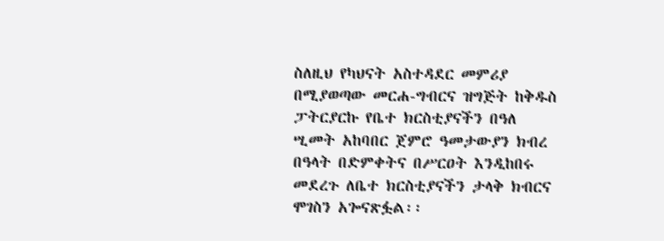ስለዚህ የካህናት አስተዳደር መምሪያ በሚያወጣው መርሐ-ግብርና ዝግጅት ከቅዱስ ፓትርያርኩ የቤተ ክርስቲያናችን በዓለ ሢመት አከባበር ጀምሮ ዓመታውያን ክብረ በዓላት በድምቀትና በሥርዐት እንዲከበሩ መደረጉ ለቤተ ክርስቲያናችን ታላቅ ክብርና ሞገስን አጐናጽፏል፡፡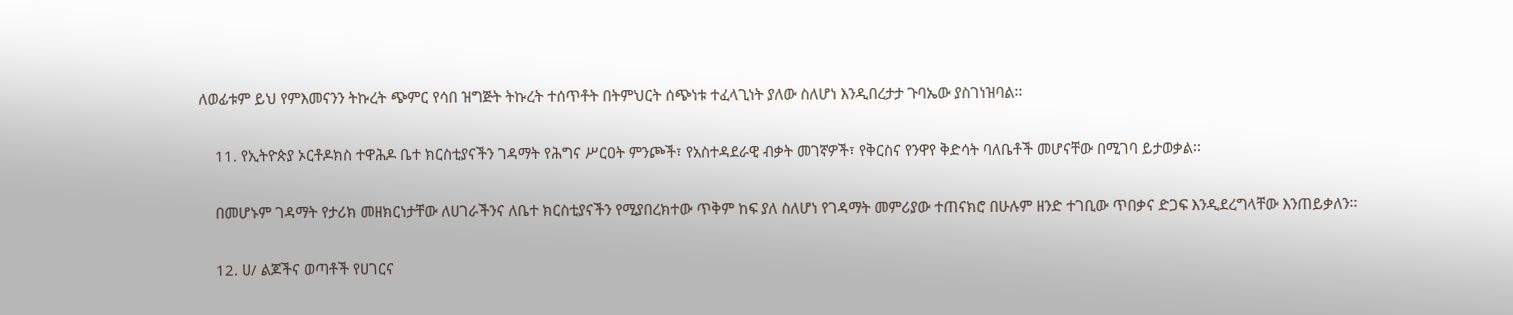ለወፊቱም ይህ የምእመናንን ትኩረት ጭምር የሳበ ዝግጅት ትኩረት ተሰጥቶት በትምህርት ሰጭነቱ ተፈላጊነት ያለው ስለሆነ እንዲበረታታ ጉባኤው ያስገነዝባል፡፡

    11. የኢትዮጵያ ኦርቶዶክስ ተዋሕዶ ቤተ ክርስቲያናችን ገዳማት የሕግና ሥርዐት ምንጮች፣ የአስተዳደራዊ ብቃት መገኛዎች፣ የቅርስና የንዋየ ቅድሳት ባለቤቶች መሆናቸው በሚገባ ይታወቃል፡፡

    በመሆኑም ገዳማት የታሪክ መዘክርነታቸው ለሀገራችንና ለቤተ ክርስቲያናችን የሚያበረክተው ጥቅም ከፍ ያለ ስለሆነ የገዳማት መምሪያው ተጠናክሮ በሁሉም ዘንድ ተገቢው ጥበቃና ድጋፍ እንዲደረግላቸው እንጠይቃለን፡፡

    12. ሀ/ ልጆችና ወጣቶች የሀገርና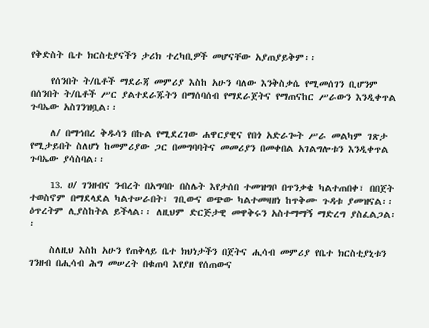የቅድስት ቤተ ክርስቲያናችን ታሪክ ተረካቢዎች መሆናቸው አያጠያይቅም፡፡

    የሰንበት ት/ቤቶች ማደራጃ መምሪያ እስከ አሁን ባለው እንቅስቃሴ የሚመሰገን ቢሆንም በሰንበት ት/ቤቶች ሥር ያልተደራጁትን በማሰባሰብ የማደራጀትና የማጠናከር ሥራውን እንዲቀጥል ጉባኤው አስገንዝቧል፡፡

    ለ/ በማኅበረ ቅዱሳን በኩል የሚደረገው ሐዋርያዊና የበጎ አድራጐት ሥራ መልካም ገጽታ የሚታይበት ስለሆነ ከመምሪያው ጋር በመግባባትና መመሪያን በመቀበል አገልግሎቱን እንዲቀጥል ጉባኤው ያሳስባል፡፡

    13. ሀ/ ገንዘብና ንብረት በአግባቡ በስሌት እየታሰበ ተመዝግቦ በጥንቃቄ ካልተጠበቀ፣ በበጀት ተወስኖም በማደላደል ካልተሠራበት፣ ገቢውና ወጭው ካልተመዛዘነ ከጥቅሙ ጉዳቱ ያመዝናል፡፡ ዕጥረትም ሊያስከትል ይችላል፡፡ ለዚህም ድርጅታዊ መዋቅሩን አስተማማኝ ማድረግ ያስፈልጋል፡፡

    ስለዚህ እስከ አሁን የጠቅላይ ቤተ ክህነታችን በጀትና ሒሳብ መምሪያ የቤተ ክርስቲያኒቱን ገንዘብ በሒሳብ ሕግ መሠረት በቁጠባ እየያዘ የሰጠውና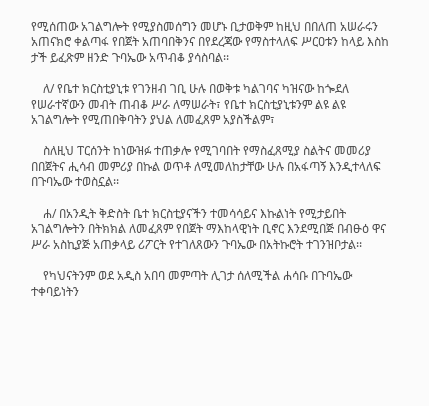የሚሰጠው አገልግሎት የሚያስመሰግን መሆኑ ቢታወቅም ከዚህ በበለጠ አሠራሩን አጠናክሮ ቀልጣፋ የበጀት አጠባበቅንና በየደረጃው የማስተላለፍ ሥርዐቱን ከላይ እስከ ታች ይፈጽም ዘንድ ጉባኤው አጥብቆ ያሳስባል፡፡

    ለ/ የቤተ ክርስቲያኒቱ የገንዘብ ገቢ ሁሉ በወቅቱ ካልገባና ካዝናው ከጐደለ የሠራተኛውን መብት ጠብቆ ሥራ ለማሠራት፣ የቤተ ክርስቲያኒቱንም ልዩ ልዩ አገልግሎት የሚጠበቅባትን ያህል ለመፈጸም አያስችልም፣

    ስለዚህ ፐርሰንት ከነውዝፉ ተጠቃሎ የሚገባበት የማስፈጸሚያ ስልትና መመሪያ በበጀትና ሒሳብ መምሪያ በኩል ወጥቶ ለሚመለከታቸው ሁሉ በአፋጣኝ እንዲተላለፍ በጉባኤው ተወስኗል፡፡

    ሐ/ በአንዲት ቅድስት ቤተ ክርስቲያናችን ተመሳሳይና እኩልነት የሚታይበት አገልግሎትን በትክክል ለመፈጸም የበጀት ማእከላዊነት ቢኖር እንደሚበጅ በብፁዕ ዋና ሥራ አስኪያጅ አጠቃላይ ሪፖርት የተገለጸውን ጉባኤው በአትኩሮት ተገንዝቦታል፡፡

    የካህናትንም ወደ አዲስ አበባ መምጣት ሊገታ ሰለሚችል ሐሳቡ በጉባኤው ተቀባይነትን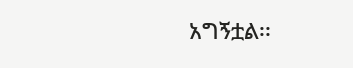አግኝቷል፡፡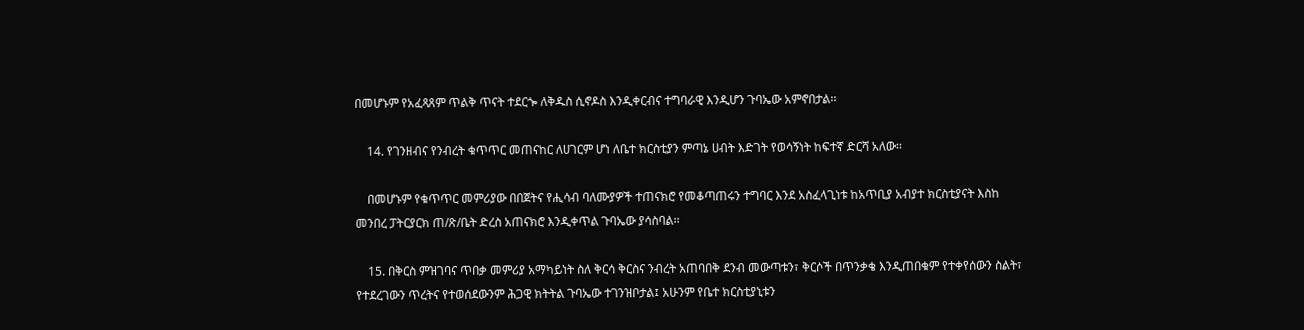በመሆኑም የአፈጻጸም ጥልቅ ጥናት ተደርጐ ለቅዱስ ሲኖዶስ እንዲቀርብና ተግባራዊ እንዲሆን ጉባኤው አምኖበታል፡፡

    14. የገንዘብና የንብረት ቁጥጥር መጠናከር ለሀገርም ሆነ ለቤተ ክርስቲያን ምጣኔ ሀብት እድገት የወሳኝነት ከፍተኛ ድርሻ አለው፡፡

    በመሆኑም የቁጥጥር መምሪያው በበጀትና የሒሳብ ባለሙያዎች ተጠናክሮ የመቆጣጠሩን ተግባር እንደ አስፈላጊነቱ ከአጥቢያ አብያተ ክርስቲያናት እስከ መንበረ ፓትርያርክ ጠ/ጽ/ቤት ድረስ አጠናክሮ እንዲቀጥል ጉባኤው ያሳስባል፡፡

    15. በቅርስ ምዝገባና ጥበቃ መምሪያ አማካይነት ስለ ቅርሳ ቅርስና ንብረት አጠባበቅ ደንብ መውጣቱን፣ ቅርሶች በጥንቃቄ እንዲጠበቁም የተቀየሰውን ስልት፣ የተደረገውን ጥረትና የተወሰደውንም ሕጋዊ ክትትል ጉባኤው ተገንዝቦታል፤ አሁንም የቤተ ክርስቲያኒቱን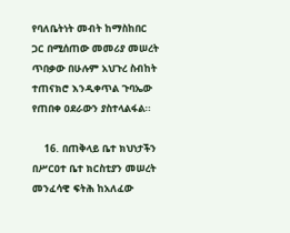የባለቤትነት መብት ከማስከበር ጋር በሚሰጠው መመሪያ መሠረት ጥበቃው በሁሉም አህጉረ ስብከት ተጠናክሮ እንዲቀጥል ጉባኤው የጠበቀ ዐደራውን ያስተላልፋል፡፡

    16. በጠቅላይ ቤተ ክህነታችን በሥርዐተ ቤተ ክርስቲያን መሠረት መንፈሳዊ ፍትሕ ከአለፈው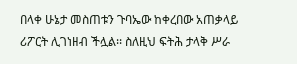በላቀ ሁኔታ መስጠቱን ጉባኤው ከቀረበው አጠቃላይ ሪፖርት ሊገነዘብ ችሏል፡፡ ስለዚህ ፍትሕ ታላቅ ሥራ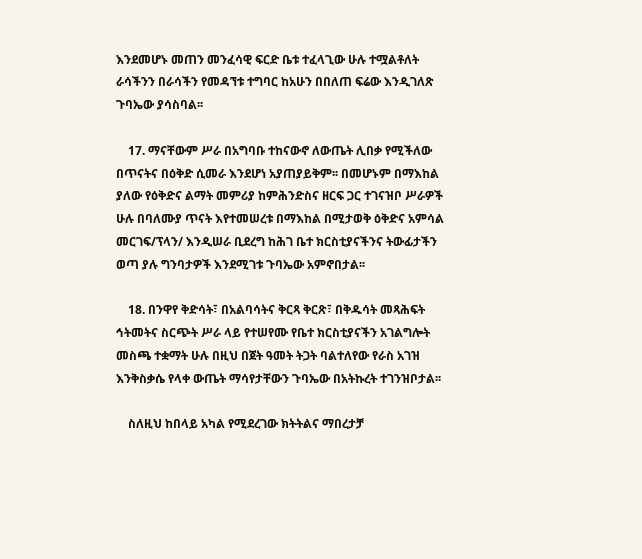እንደመሆኑ መጠን መንፈሳዊ ፍርድ ቤቱ ተፈላጊው ሁሉ ተሟልቶለት ራሳችንን በራሳችን የመዳኘቱ ተግባር ከአሁን በበለጠ ፍሬው እንዲገለጽ ጉባኤው ያሳስባል፡፡

    17. ማናቸውም ሥራ በአግባቡ ተከናውኖ ለውጤት ሊበቃ የሚችለው በጥናትና በዕቅድ ሲመራ እንደሆነ አያጠያይቅም፡፡ በመሆኑም በማእከል ያለው የዕቅድና ልማት መምሪያ ከምሕንድስና ዘርፍ ጋር ተገናዝቦ ሥራዎች ሁሉ በባለሙያ ጥናት እየተመሠረቱ በማእከል በሚታወቅ ዕቅድና አምሳል መርገፍ/ፕላን/ እንዲሠራ ቢደረግ ከሕገ ቤተ ክርስቲያናችንና ትውፊታችን ወጣ ያሉ ግንባታዎች እንደሚገቱ ጉባኤው አምኖበታል፡፡

    18. በንዋየ ቅድሳት፣ በአልባሳትና ቅርጻ ቅርጽ፣ በቅዱሳት መጻሕፍት ኅትመትና ስርጭት ሥራ ላይ የተሠየሙ የቤተ ክርስቲያናችን አገልግሎት መስጫ ተቋማት ሁሉ በዚህ በጀት ዓመት ትጋት ባልተለየው የራስ አገዝ እንቅስቃሴ የላቀ ውጤት ማሳየታቸውን ጉባኤው በአትኩረት ተገንዝቦታል፡፡

    ስለዚህ ከበላይ አካል የሚደረገው ክትትልና ማበረታቻ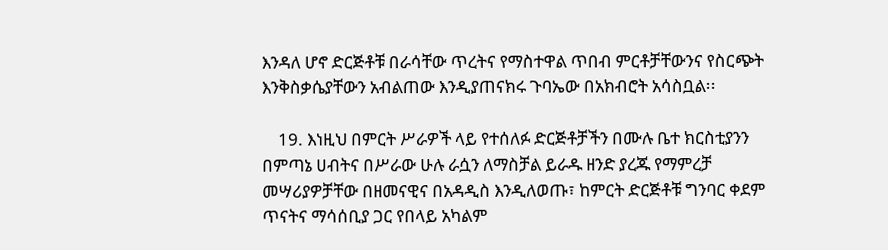እንዳለ ሆኖ ድርጅቶቹ በራሳቸው ጥረትና የማስተዋል ጥበብ ምርቶቻቸውንና የስርጭት እንቅስቃሴያቸውን አብልጠው እንዲያጠናክሩ ጉባኤው በአክብሮት አሳስቧል፡፡

    19. እነዚህ በምርት ሥራዎች ላይ የተሰለፉ ድርጅቶቻችን በሙሉ ቤተ ክርስቲያንን በምጣኔ ሀብትና በሥራው ሁሉ ራሷን ለማስቻል ይራዱ ዘንድ ያረጁ የማምረቻ መሣሪያዎቻቸው በዘመናዊና በአዳዲስ እንዲለወጡ፣ ከምርት ድርጅቶቹ ግንባር ቀደም ጥናትና ማሳሰቢያ ጋር የበላይ አካልም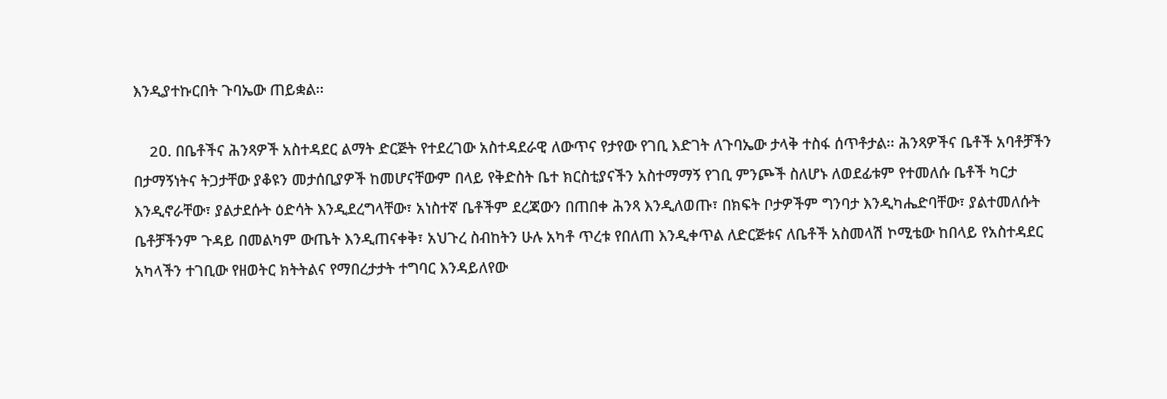እንዲያተኩርበት ጉባኤው ጠይቋል፡፡

    2ዐ. በቤቶችና ሕንጻዎች አስተዳደር ልማት ድርጅት የተደረገው አስተዳደራዊ ለውጥና የታየው የገቢ እድገት ለጉባኤው ታላቅ ተስፋ ሰጥቶታል፡፡ ሕንጻዎችና ቤቶች አባቶቻችን በታማኝነትና ትጋታቸው ያቆዩን መታሰቢያዎች ከመሆናቸውም በላይ የቅድስት ቤተ ክርስቲያናችን አስተማማኝ የገቢ ምንጮች ስለሆኑ ለወደፊቱም የተመለሱ ቤቶች ካርታ እንዲኖራቸው፣ ያልታደሱት ዕድሳት እንዲደረግላቸው፣ አነስተኛ ቤቶችም ደረጃውን በጠበቀ ሕንጻ እንዲለወጡ፣ በክፍት ቦታዎችም ግንባታ እንዲካሔድባቸው፣ ያልተመለሱት ቤቶቻችንም ጉዳይ በመልካም ውጤት እንዲጠናቀቅ፣ አህጉረ ስብከትን ሁሉ አካቶ ጥረቱ የበለጠ እንዲቀጥል ለድርጅቱና ለቤቶች አስመላሽ ኮሚቴው ከበላይ የአስተዳደር አካላችን ተገቢው የዘወትር ክትትልና የማበረታታት ተግባር እንዳይለየው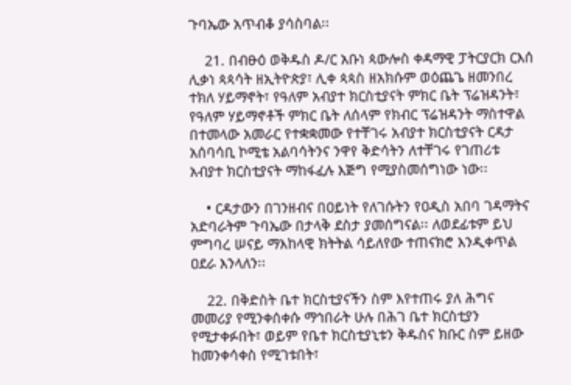ጉባኤው አጥብቆ ያሳስባል፡፡

    21. በብፁዕ ወቅዱስ ዶ/ር አቡነ ጳውሎስ ቀዳማዊ ፓትርያርክ ርእሰ ሊቃነ ጳጳሳት ዘኢትዮጵያ፣ ሊቀ ጳጳስ ዘአክሱም ወዕጨጌ ዘመንበረ ተክለ ሃይማኖት፣ የዓለም አብያተ ክርስቲያናት ምክር ቤት ፕሬዝዳንት፣ የዓለም ሃይማኖቶች ምክር ቤት ለሰላም የክብር ፕሬዝዳንት ማስተዋል በተመላው አመራር የተቋቋመው የተቸገሩ አብያተ ክርስቲያናት ርዳታ አሰባሳቢ ኮሚቴ አልባሳትንና ንዋየ ቅድሳትን ለተቸገሩ የገጠሪቱ አብያተ ክርስቲያናት ማከፋፈሉ እጅግ የሚያስመሰግነው ነው፡፡

    • ርዳታውን በገንዘብና በዐይነት የለገሱትን የዐዲስ አበባ ገዳማትና አድባራትም ጉባኤው በታላቅ ደስታ ያመሰግናል፡፡ ለወደፊቱም ይህ ምግባረ ሠናይ ማእከላዊ ክትትል ሳይለየው ተጠናክሮ እንዲቀጥል ዐደራ እንላለን፡፡

    22. በቅድስት ቤተ ክርስቲያናችን ስም እየተጠሩ ያለ ሕግና መመሪያ የሚንቀሰቀሱ ማኅበራት ሁሉ በሕገ ቤተ ክርስቲያን የሚታቀፉበት፣ ወይም የቤተ ክርስቲያኒቱን ቅዱስና ክቡር ስም ይዘው ከመንቀሳቀስ የሚገቱበት፣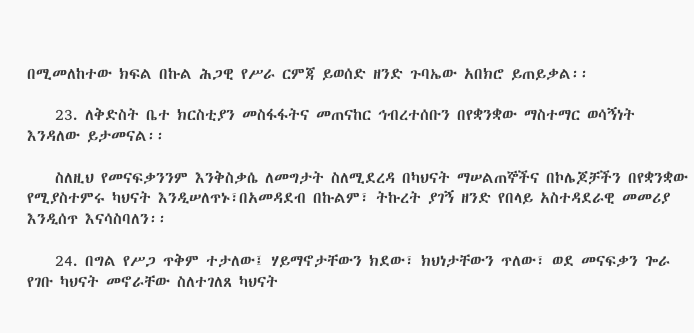በሚመለከተው ክፍል በኩል ሕጋዊ የሥራ ርምጃ ይወሰድ ዘንድ ጉባኤው አበክሮ ይጠይቃል፡፡

    23. ለቅድስት ቤተ ክርስቲያን መስፋፋትና መጠናከር ኅብረተሰቡን በየቋንቋው ማስተማር ወሳኝነት እንዳለው ይታመናል፡፡

    ስለዚህ የመናፍቃንንም እንቅስቃሴ ለመግታት ስለሚደረዳ በካህናት ማሠልጠኞችና በኮሌጆቻችን በየቋንቋው የሚያስተምሩ ካህናት እንዲሠለጥኑ፣በአመዳደብ በኩልም፣ ትኩረት ያገኝ ዘንድ የበላይ አስተዳደራዊ መመሪያ እንዲሰጥ እናሳስባለን፡፡

    24. በግል የሥጋ ጥቅም ተታለው፤ ሃይማኖታቸውን ክደው፣ ክህነታቸውን ጥለው፣ ወደ መናፍቃን ጐራ የገቡ ካህናት መኖራቸው ስለተገለጸ ካህናት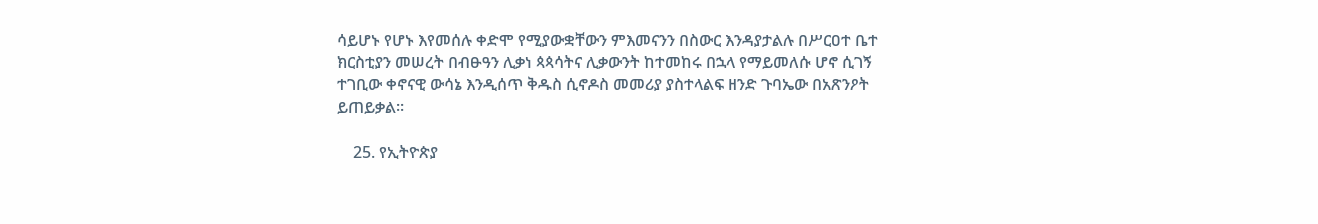ሳይሆኑ የሆኑ እየመሰሉ ቀድሞ የሚያውቋቸውን ምእመናንን በስውር እንዳያታልሉ በሥርዐተ ቤተ ክርስቲያን መሠረት በብፁዓን ሊቃነ ጳጳሳትና ሊቃውንት ከተመከሩ በኋላ የማይመለሱ ሆኖ ሲገኝ ተገቢው ቀኖናዊ ውሳኔ እንዲሰጥ ቅዱስ ሲኖዶስ መመሪያ ያስተላልፍ ዘንድ ጉባኤው በአጽንዖት ይጠይቃል፡፡

    25. የኢትዮጵያ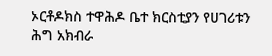ኦርቶዶክስ ተዋሕዶ ቤተ ክርስቲያን የሀገሪቱን ሕግ አክብራ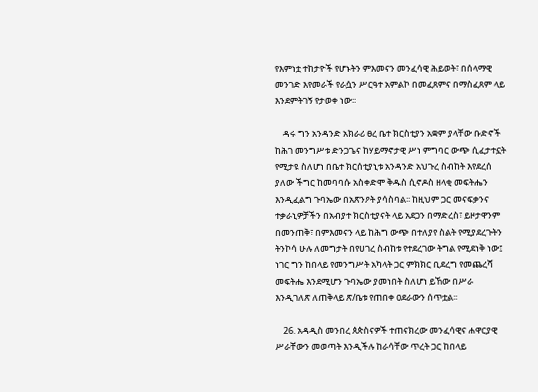የእምነቷ ተከታዮች የሆኑትን ምእመናን መንፈሳዊ ሕይወት፣ በሰላማዊ መንገድ እየመራች የራሷን ሥርዓተ አምልኮ በመፈጸምና በማስፈጸም ላይ እንደምትገኝ የታወቀ ነው፡፡

    ዳሩ ግን አንዳንድ አክራሪ ፀረ ቤተ ክርስቲያን አቋም ያላቸው ቡድኖች ከሕገ መንግሥቱ ድንጋጌና ከሃይማኖታዊ ሥነ ምግባር ውጭ ሲፈታተኗት የሚታዩ ስለሆነ በቤተ ክርሰቲያኒቱ አንዳንድ አህጉረ ስብከት እየደረሰ ያለው ችግር ከመባባሱ አስቀድሞ ቅዱስ ሲኖዶስ ዘላቂ መፍትሔን እንዲፈልግ ጉባኤው በአጽንዖት ያሳስባል፡፡ ከዚህም ጋር መናፍቃንና ተቃራኒዎቻችን በአብያተ ክርስቲያናት ላይ አደጋን በማድረስ፣ ይዞታዋንም በመንጠቅ፣ በምእመናን ላይ ከሕግ ውጭ በተለያየ ስልት የሚያደረጉትን ትንኮሳ ሁሉ ለመግታት በየሀገረ ስብከቱ የተደረገው ትግል የሚደነቅ ነው፤ ነገር ግን ከበላይ የመንግሥት አካላት ጋር ምክክር ቢደረግ የመጨረሻ መፍትሔ እንደሚሆን ጉባኤው ያመነበት ስለሆነ ይኸው በሥራ እንዲገለጽ ለጠቅላይ ጽ/ቤቱ የጠበቀ ዐደራውን ሰጥቷል፡፡

    26. አዳዲስ መንበረ ጰጵስናዎች ተጠናክረው መንፈሳዊና ሐዋርያዊ ሥራቸውን መወጣት እንዲችሉ ከራሳቸው ጥረት ጋር ከበላይ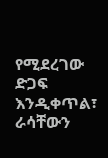የሚደረገው ድጋፍ እንዲቀጥል፣ ራሳቸውን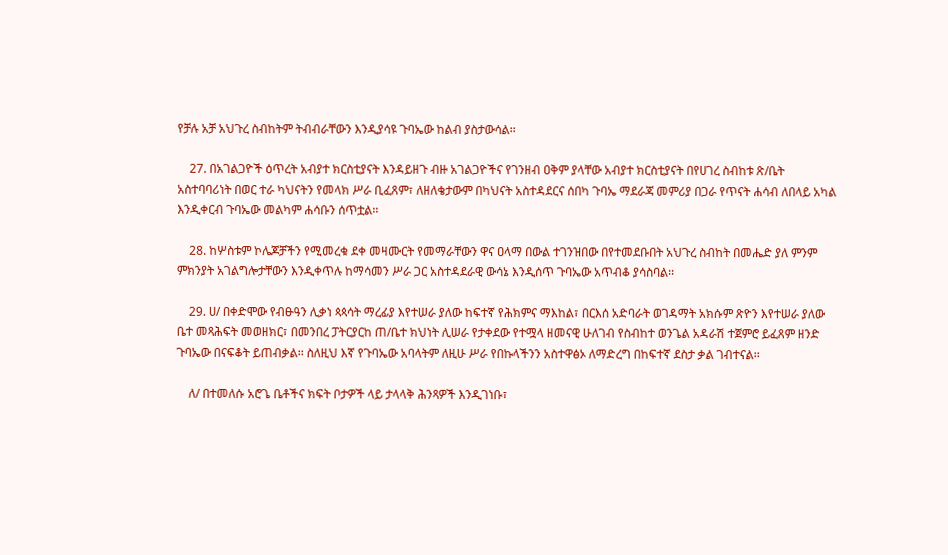የቻሉ አቻ አህጉረ ስብከትም ትብብራቸውን እንዲያሳዩ ጉባኤው ከልብ ያስታውሳል፡፡

    27. በአገልጋዮች ዕጥረት አብያተ ክርስቲያናት እንዳይዘጉ ብዙ አገልጋዮችና የገንዘብ ዐቅም ያላቸው አብያተ ክርስቲያናት በየሀገረ ስብከቱ ጽ/ቤት አስተባባሪነት በወር ተራ ካህናትን የመላክ ሥራ ቢፈጸም፣ ለዘለቄታውም በካህናት አስተዳደርና ሰበካ ጉባኤ ማደራጃ መምሪያ በጋራ የጥናት ሐሳብ ለበላይ አካል እንዲቀርብ ጉባኤው መልካም ሐሳቡን ሰጥቷል፡፡

    28. ከሦስቱም ኮሌጆቻችን የሚመረቁ ደቀ መዛሙርት የመማራቸውን ዋና ዐላማ በውል ተገንዝበው በየተመደቡበት አህጉረ ስብከት በመሔድ ያለ ምንም ምክንያት አገልግሎታቸውን እንዲቀጥሉ ከማሳመን ሥራ ጋር አስተዳደራዊ ውሳኔ እንዲሰጥ ጉባኤው አጥብቆ ያሳስባል፡፡

    29. ሀ/ በቀድሞው የብፁዓን ሊቃነ ጳጳሳት ማረፊያ እየተሠራ ያለው ከፍተኛ የሕክምና ማእከል፣ በርእሰ አድባራት ወገዳማት አክሱም ጽዮን እየተሠራ ያለው ቤተ መጻሕፍት መወዘክር፣ በመንበረ ፓትርያርከ ጠ/ቤተ ክህነት ሊሠራ የታቀደው የተሟላ ዘመናዊ ሁለገብ የስብከተ ወንጌል አዳራሽ ተጀምሮ ይፈጸም ዘንድ ጉባኤው በናፍቆት ይጠብቃል፡፡ ስለዚህ እኛ የጉባኤው አባላትም ለዚሁ ሥራ የበኩላችንን አስተዋፅኦ ለማድረግ በከፍተኛ ደስታ ቃል ገብተናል፡፡

    ለ/ በተመለሱ አሮጌ ቤቶችና ክፍት ቦታዎች ላይ ታላላቅ ሕንጻዎች እንዲገነቡ፣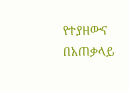የተያዘውና በአጠቃላይ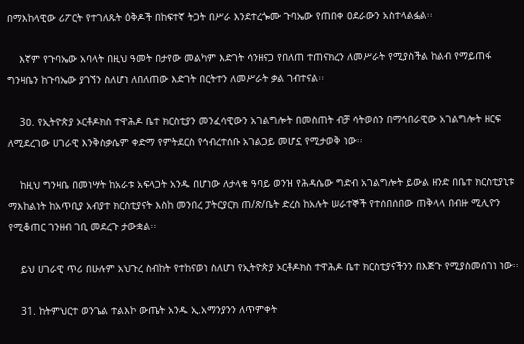በማእከላዊው ሪፖርት የተገለጹት ዕቅዶች በከፍተኛ ትጋት በሥራ እንደተረጐሙ ጉባኤው የጠበቀ ዐደራውን አስተላልፏል፡፡

    እኛም የጉባኤው አባላት በዚህ ዓመት በታየው መልካም እድገት ሳንዘናጋ የበለጠ ተጠናክረን ለመሥራት የሚያስችል ከልብ የማይጠፋ ግንዛቤን ከጉባኤው ያገኘን ስለሆነ ለበለጠው እድገት በርትተን ለመሥራት ቃል ገብተናል፡፡

    3ዐ. የኢትዮጵያ ኦርቶዶክስ ተዋሕዶ ቤተ ክርስቲያን መንፈሳዊውን አገልግሎት በመስጠት ብቻ ሳትወሰን በማኅበራዊው አገልግሎት ዘርፍ ለሚደረገው ሀገራዊ እንቅስቃሴም ቀድማ የምትደርስ የኅብረተሰቡ አገልጋይ መሆኗ የሚታወቅ ነው፡፡

    ከዚህ ግንዛቤ በመነሣት ከአራቱ አፍላጋት አንዱ በሆነው ለታላቁ ዓባይ ወንዝ የሕዳሴው ግድብ አገልግሎት ይውል ዘንድ በቤተ ክርስቲያኒቱ ማእከልነት ከአጥቢያ አብያተ ክርስቲያናት እስከ መንበረ ፓትርያርክ ጠ/ጽ/ቤት ድረስ ከአሉት ሠራተኞች የተሰበሰበው ጠቅላላ በብዙ ሚሊዮን የሚቆጠር ገንዘብ ገቢ መደረጉ ታውቋል፡፡

    ይህ ሀገራዊ ጥሪ በሁሉም አህጉረ ስብከት የተከናወነ ስለሆነ የኢትዮጵያ ኦርቶዶክስ ተዋሕዶ ቤተ ክርስቲያናችንን በእጅጉ የሚያስመሰገነ ነው፡፡

    31. ከትምህርተ ወንጌል ተልእኮ ውጤት አንዱ ኢ.አማንያንን ለጥምቀት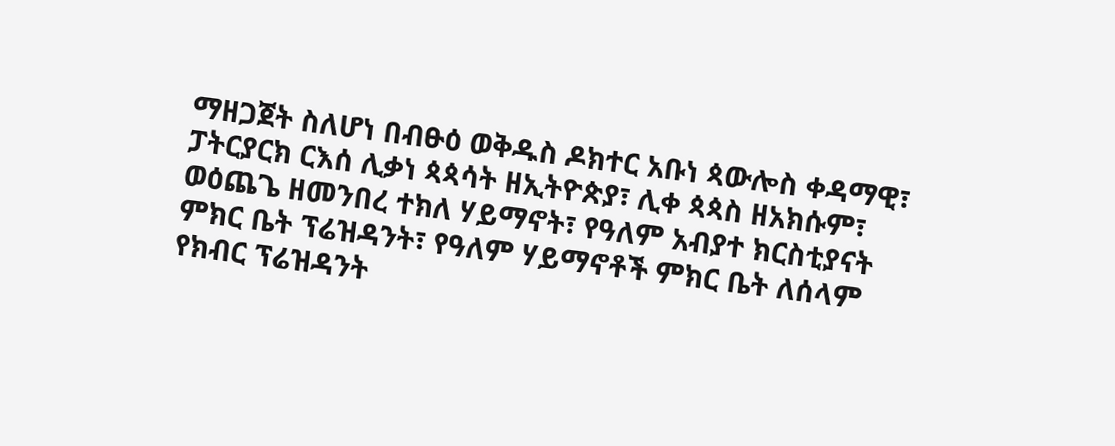ማዘጋጀት ስለሆነ በብፁዕ ወቅዱስ ዶክተር አቡነ ጳውሎስ ቀዳማዊ፣ ፓትርያርክ ርእሰ ሊቃነ ጳጳሳት ዘኢትዮጵያ፣ ሊቀ ጳጳስ ዘአክሱም፣ ወዕጨጌ ዘመንበረ ተክለ ሃይማኖት፣ የዓለም አብያተ ክርስቲያናት ምክር ቤት ፕሬዝዳንት፣ የዓለም ሃይማኖቶች ምክር ቤት ለሰላም የክብር ፕሬዝዳንት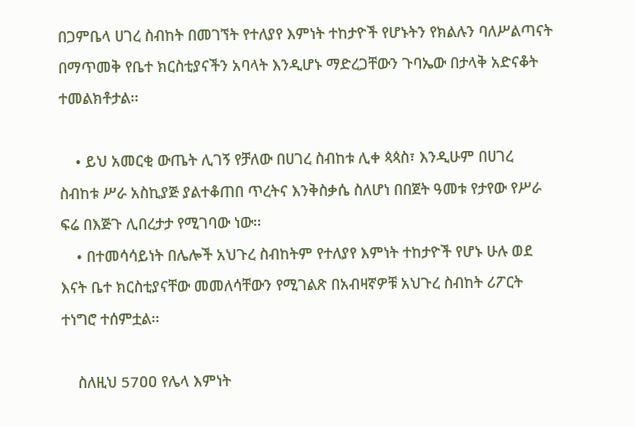በጋምቤላ ሀገረ ስብከት በመገኘት የተለያየ እምነት ተከታዮች የሆኑትን የክልሉን ባለሥልጣናት በማጥመቅ የቤተ ክርስቲያናችን አባላት እንዲሆኑ ማድረጋቸውን ጉባኤው በታላቅ አድናቆት ተመልክቶታል፡፡

    • ይህ አመርቂ ውጤት ሊገኝ የቻለው በሀገረ ስብከቱ ሊቀ ጳጳስ፣ እንዲሁም በሀገረ ስብከቱ ሥራ አስኪያጅ ያልተቆጠበ ጥረትና እንቅስቃሴ ስለሆነ በበጀት ዓመቱ የታየው የሥራ ፍሬ በእጅጉ ሊበረታታ የሚገባው ነው፡፡
    • በተመሳሳይነት በሌሎች አህጉረ ስብከትም የተለያየ እምነት ተከታዮች የሆኑ ሁሉ ወደ እናት ቤተ ክርስቲያናቸው መመለሳቸውን የሚገልጽ በአብዛኛዎቹ አህጉረ ስብከት ሪፖርት ተነግሮ ተሰምቷል፡፡

    ስለዚህ 57ዐዐ የሌላ እምነት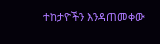ተከታዮችን እንዳጠመቀው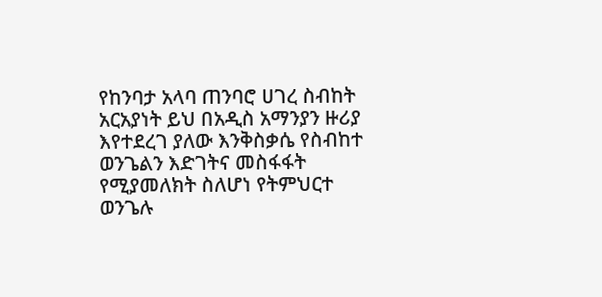የከንባታ አላባ ጠንባሮ ሀገረ ስብከት አርአያነት ይህ በአዲስ አማንያን ዙሪያ እየተደረገ ያለው እንቅስቃሴ የስብከተ ወንጌልን እድገትና መስፋፋት የሚያመለክት ስለሆነ የትምህርተ ወንጌሉ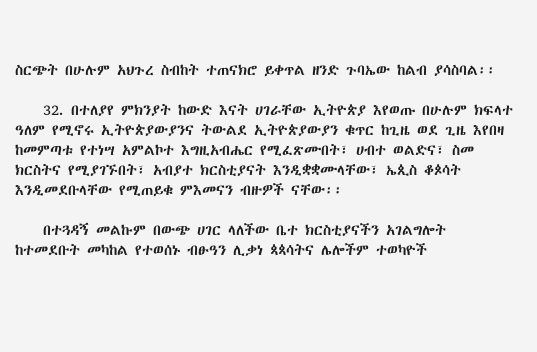ስርጭት በሁሉም አህጉረ ስብከት ተጠናክሮ ይቀጥል ዘንድ ጉባኤው ከልብ ያሳስባል፡፡

    32. በተለያየ ምክንያት ከውድ እናት ሀገራቸው ኢትዮጵያ እየወጡ በሁሉም ክፍላተ ዓለም የሚኖሩ ኢትዮጵያውያንና ትውልደ ኢትዮጵያውያን ቁጥር ከጊዜ ወደ ጊዜ እየበዛ ከመምጣቱ የተነሣ አምልኮተ እግዚአብሔር የሚፈጽሙበት፣ ሀብተ ወልድና፣ ስመ ክርስትና የሚያገኙበት፣ አብያተ ክርስቲያናት እንዲቋቋሙላቸው፣ ኤጲስ ቆጶሳት እንዲመደቡላቸው የሚጠይቁ ምእመናን ብዙዎች ናቸው፡፡

    በተጓዳኝ መልኩም በውጭ ሀገር ላለችው ቤተ ክርስቲያናችን አገልግሎት ከተመደቡት መካከል የተወሰኑ ብፁዓን ሊቃነ ጳጳሳትና ሌሎችም ተወካዮች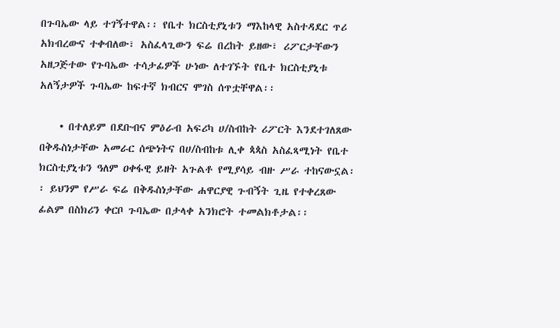በጉባኤው ላይ ተገኝተዋል፡፡ የቤተ ክርስቲያኒቱን ማእከላዊ አስተዳደር ጥሪ አክብረውና ተቀብለው፣ አስፈላጊውን ፍሬ በረከት ይዘው፣ ሪፖርታቸውን አዘጋጅተው የጉባኤው ተሳታፊዎች ሁነው ለተገኙት የቤተ ክርስቲያኒቱ አለኝታዎች ጉባኤው ከፍተኛ ክብርና ሞገስ ሰጥቷቸዋል፡፡

    • በተለይም በደቡብና ምዕራብ አፍሪካ ሀ/ስብከት ሪፖርት እንደተገለጸው በቅዱስነታቸው አመራር ሰጭነትና በሀ/ስብከቱ ሊቀ ጳጳስ አስፈጻሚነት የቤተ ክርስቲያኒቱን ዓለም ዐቀፋዊ ይዘት አጉልቶ የሚያሳይ ብዙ ሥራ ተከናውኗል፡፡ ይህንም የሥራ ፍሬ በቅዱስነታቸው ሐዋርያዊ ጉብኝት ጊዜ የተቀረጸው ፊልም በስክሪን ቀርቦ ጉባኤው በታላቀ አንክሮት ተመልክቶታል፡፡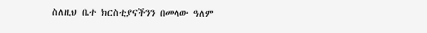ስለዚህ ቤተ ክርስቲያናችንን በመላው ዓለም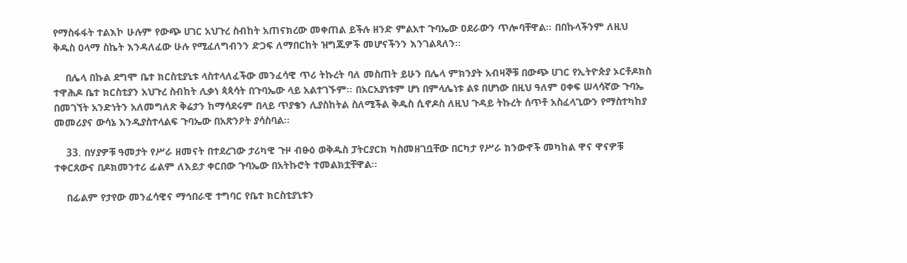የማስፋፋት ተልእኮ ሁሉም የውጭ ሀገር አህጉረ ስብከት አጠናክረው መቀጠል ይችሉ ዘንድ ምልአተ ጉባኤው ዐደራውን ጥሎባቸዋል፡፡ በበኩላችንም ለዚህ ቅዱስ ዐላማ ስኬት እንዳለፈው ሁሉ የሚፈለግብንን ድጋፍ ለማበርከት ዝግጁዎች መሆናችንን እንገልጻለን፡፡

    በሌላ በኩል ደግሞ ቤተ ክርስቲያኒቱ ላስተላለፈችው መንፈሳዊ ጥሪ ትኩረት ባለ መስጠት ይሁን በሌላ ምክንያት አብዛኞቹ በውጭ ሀገር የኢትዮጵያ ኦርቶዶክስ ተዋሕዶ ቤተ ክርስቲያን አህጉረ ስብከት ሊቃነ ጳጳሳት በጉባኤው ላይ አልተገኙም፡፡ በአርአያነቱም ሆነ በምላሌነቱ ልዩ በሆነው በዚህ ዓለም ዐቀፍ ሠላሳኛው ጉባኤ በመገኘት አንድነትን አለመግለጽ ቅሬታን ከማሳደሩም በላይ ጥያቄን ሊያስከትል ስለሚችል ቅዱስ ሲኖዶስ ለዚህ ጉዳይ ትኩረት ሰጥቶ አስፈላጊውን የማስተካከያ መመሪያና ውሳኔ እንዲያስተላልፍ ጉባኤው በአጽንዖት ያሳስባል፡፡

    33. በሃያዎቹ ዓመታት የሥራ ዘመናት በተደረገው ታሪካዊ ጉዞ ብፁዕ ወቅዱስ ፓትርያርክ ካስመዘገቧቸው በርካታ የሥራ ክንውኖች መካከል ዋና ዋናዎቹ ተቀርጸውና በዶክመንተሪ ፊልም ለእይታ ቀርበው ጉባኤው በአትኩሮት ተመልክቷቸዋል፡፡

    በፊልም የታየው መንፈሳዊና ማኅበራዊ ተግባር የቤተ ክርስቲያኒቱን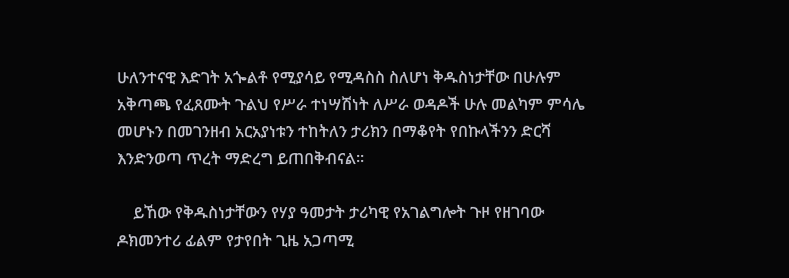ሁለንተናዊ እድገት አጐልቶ የሚያሳይ የሚዳስስ ስለሆነ ቅዱስነታቸው በሁሉም አቅጣጫ የፈጸሙት ጉልህ የሥራ ተነሣሽነት ለሥራ ወዳዶች ሁሉ መልካም ምሳሌ መሆኑን በመገንዘብ አርአያነቱን ተከትለን ታሪክን በማቆየት የበኩላችንን ድርሻ እንድንወጣ ጥረት ማድረግ ይጠበቅብናል፡፡

    ይኸው የቅዱስነታቸውን የሃያ ዓመታት ታሪካዊ የአገልግሎት ጉዞ የዘገባው ዶክመንተሪ ፊልም የታየበት ጊዜ አጋጣሚ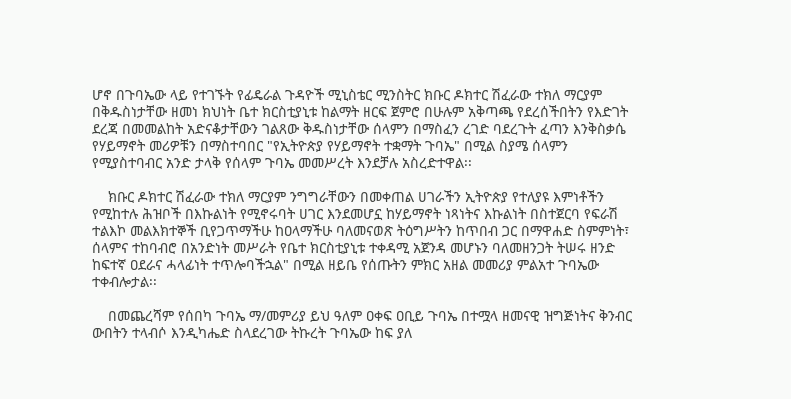ሆኖ በጉባኤው ላይ የተገኙት የፊዴራል ጉዳዮች ሚኒስቴር ሚንስትር ክቡር ዶክተር ሽፈራው ተክለ ማርያም በቅዱስነታቸው ዘመነ ክህነት ቤተ ክርስቲያኒቱ ከልማት ዘርፍ ጀምሮ በሁሉም አቅጣጫ የደረሰችበትን የእድገት ደረጃ በመመልከት አድናቆታቸውን ገልጸው ቅዱስነታቸው ሰላምን በማስፈን ረገድ ባደረጉት ፈጣን እንቅስቃሴ የሃይማኖት መሪዎቹን በማስተባበር "የኢትዮጵያ የሃይማኖት ተቋማት ጉባኤ" በሚል ስያሜ ሰላምን የሚያስተባብር አንድ ታላቅ የሰላም ጉባኤ መመሥረት እንደቻሉ አስረድተዋል፡፡

    ክቡር ዶክተር ሽፈራው ተክለ ማርያም ንግግራቸውን በመቀጠል ሀገራችን ኢትዮጵያ የተለያዩ እምነቶችን የሚከተሉ ሕዝቦች በእኩልነት የሚኖሩባት ሀገር እንደመሆኗ ከሃይማኖት ነጻነትና እኩልነት በስተጀርባ የፍራሽ ተልእኮ መልእክተኞች ቢየጋጥማችሁ ከዐላማችሁ ባለመናወጽ ትዕግሥትን ከጥበብ ጋር በማዋሐድ ስምምነት፣ ሰላምና ተከባብሮ በአንድነት መሥራት የቤተ ክርስቲያኒቱ ተቀዳሚ አጀንዳ መሆኑን ባለመዘንጋት ትሠሩ ዘንድ ከፍተኛ ዐደራና ሓላፊነት ተጥሎባችኋል" በሚል ዘይቤ የሰጡትን ምክር አዘል መመሪያ ምልአተ ጉባኤው ተቀብሎታል፡፡

    በመጨረሻም የሰበካ ጉባኤ ማ/መምሪያ ይህ ዓለም ዐቀፍ ዐቢይ ጉባኤ በተሟላ ዘመናዊ ዝግጅነትና ቅንብር ውበትን ተላብሶ እንዲካሔድ ስላደረገው ትኩረት ጉባኤው ከፍ ያለ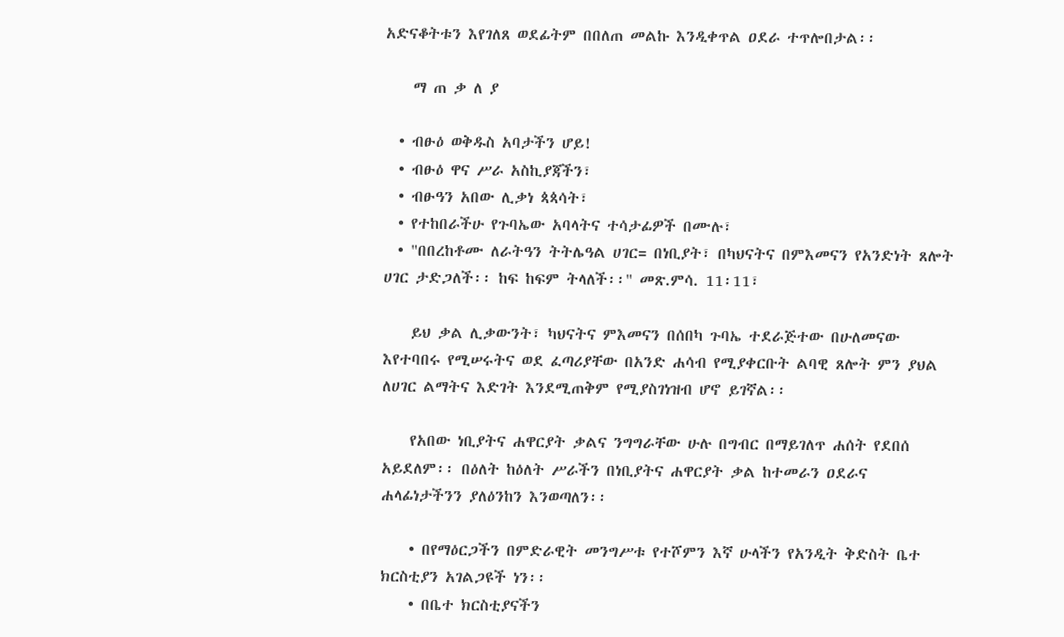አድናቆትቱን እየገለጸ ወደፊትም በበለጠ መልኩ እንዲቀጥል ዐደራ ተጥሎበታል፡፡

    ማ ጠ ቃ ለ ያ

  • ብፁዕ ወቅዱስ አባታችን ሆይ!
  • ብፁዕ ዋና ሥራ አስኪያጃችን፣
  • ብፁዓን አበው ሊቃነ ጳጳሳት፣
  • የተከበራችሁ የጉባኤው አባላትና ተሳታፊዎች በሙሉ፣
  • "በበረከቶሙ ለራትዓን ትትሌዓል ሀገር= በነቢያት፣ በካህናትና በምእመናን የአንድነት ጸሎት ሀገር ታድጋለች፡፡ ከፍ ከፍም ትላለች፡፡" መጽ.ምሳ. 11፡11፣

    ይህ ቃል ሊቃውንት፣ ካህናትና ምእመናን በሰበካ ጉባኤ ተደራጅተው በሁለመናው እየተባበሩ የሚሠሩትና ወደ ፈጣሪያቸው በአንድ ሐሳብ የሚያቀርቡት ልባዊ ጸሎት ምን ያህል ለሀገር ልማትና እድገት እንደሚጠቅም የሚያስገነዝብ ሆኖ ይገኛል፡፡

    የአበው ነቢያትና ሐዋርያት ቃልና ንግግራቸው ሁሉ በግብር በማይገለጥ ሐሰት የደበሰ አይደለም፡፡ በዕለት ከዕለት ሥራችን በነቢያትና ሐዋርያት ቃል ከተመራን ዐደራና ሐላፊነታችንን ያለዕንከን እንወጣለን፡፡

    • በየማዕርጋችን በምድራዊት መንግሥቱ የተሾምን እኛ ሁላችን የአንዲት ቅድስት ቤተ ክርስቲያን አገልጋዩች ነን፡፡
    • በቤተ ክርስቲያናችን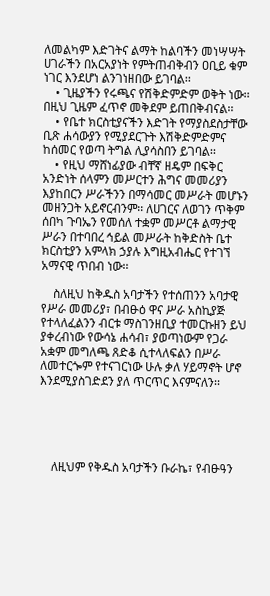ለመልካም እድገትና ልማት ከልባችን መነሣሣት ሀገራችን በአርአያነት የምትጠብቅብን ዐቢይ ቁም ነገር እንደሆነ ልንገነዘበው ይገባል፡፡
    • ጊዜያችን የሩጫና የሽቅድምድም ወቅት ነው፡፡ በዚህ ጊዜም ፈጥኖ መቅደም ይጠበቅብናል፡፡
    • የቤተ ክርስቲያናችን እድገት የማያስደስታቸው ቢጽ ሐሳውያን የሚያደርጉት እሽቅድምድምና ከሰመር የወጣ ትግል ሊያሳስበን ይገባል፡፡
    • የዚህ ማሸነፊያው ብቸኛ ዘዴም በፍቅር አንድነት ሰላምን መሥርተን ሕግና መመሪያን እያከበርን ሥራችንን በማሳመር መሥራት መሆኑን መዘንጋት አይኖርብንም፡፡ ለሀገርና ለወገን ጥቅም ሰበካ ጉባኤን የመሰለ ተቋም መሥርቶ ልማታዊ ሥራን በተባበረ ኅይል መሥራት ከቅድስት ቤተ ክርስቲያን አምላክ ኃያሉ እግዚአብሔር የተገኘ አማናዊ ጥበብ ነው፡፡

    ስለዚህ ከቅዱስ አባታችን የተሰጠንን አባታዊ የሥራ መመሪያ፣ በብፁዕ ዋና ሥራ አስኪያጅ የተላለፈልንን ብርቱ ማስገንዘቢያ ተመርኩዘን ይህ ያቀረብነው የውሳኔ ሐሳብ፣ ያወጣነውም የጋራ አቋም መግለጫ ጸድቆ ሲተላለፍልን በሥራ ለመተርጐም የተናገርነው ሁሉ ቃለ ሃይማኖት ሆኖ እንደሚያስገድደን ያለ ጥርጥር እናምናለን፡፡





    ለዚህም የቅዱስ አባታችን ቡራኬ፣ የብፁዓን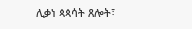ሊቃነ ጳጳሳት ጸሎት፣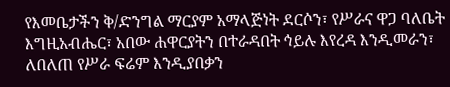የእመቤታችን ቅ/ድንግል ማርያም አማላጅነት ደርሶን፣ የሥራና ዋጋ ባለቤት እግዚአብሔር፣ አበው ሐዋርያትን በተራዳበት ኅይሉ እየረዳ እንዲመራን፣ ለበለጠ የሥራ ፍሬም እንዲያበቃን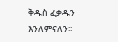ቅዱስ ፈቃዱን እንለምናለን፡፡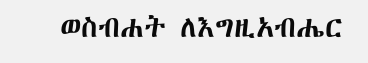ወስብሐት ለእግዚአብሔር